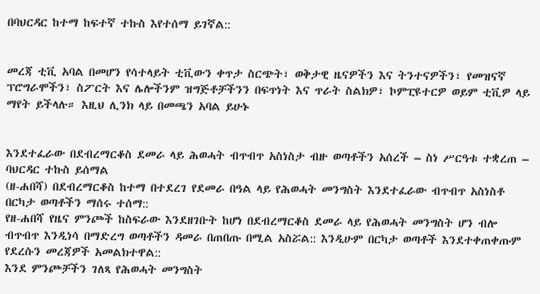በባህርዳር ከተማ ከፍተኛ ተኩስ እየተሰማ ይገኛል::


መረጃ ቲቪ አባል በመሆን የሳተላይት ቲቪውን ቀጥታ ስርጭት፣ ወቅታዊ ዜናዎችን እና ትንተናዎችን፣ የመዝናኛ ፕሮግራሞችን፣ ስፖርት እና ሌሎችንም ዝግጅቶቻችንን በፍጥነት እና ጥራት ስልክዎ፣ ኮምፒዩተርዎ ወይም ቲቪዎ ላይ ማየት ይችላሉ። እዚህ ሊንክ ላይ በመጫን አባል ይሁኑ


እንደተፈራው በደብረማርቆስ ደመራ ላይ ሕወሓት ብጥብጥ አስነስታ ብዙ ወጣቶችን አሰረች – ስነ ሥርዓቱ ተቋረጠ – ባህርዳር ተኩስ ይሰማል
(ዘ-ሐበሻ) በደብረማርቆስ ከተማ በተደረገ የደመራ በዓል ላይ የሕወሓት መንግስት እንደተፈራው ብጥብጥ አስነስቶ በርካታ ወጣቶችን ማሰሩ ተሰማ::
የዘ-ሐበሻ የዜና ምንጮች ከስፍራው እንደዘገቡት ከሆነ በደብረማርቆስ ደመራ ላይ የሕወሓት መንግስት ሆን ብሎ ብጥብጥ እንዲነሳ በማድረግ ወጣቶችን ዳመራ በጠበጡ በሚል አስሯል:: እንዲሁም በርካታ ወጣቶች እንደተቀጠቀጡም የደረሱን መረጃዎች አመልክተዋል::
እንደ ምንጮቻችን ገለጻ የሕወሓት መንግስት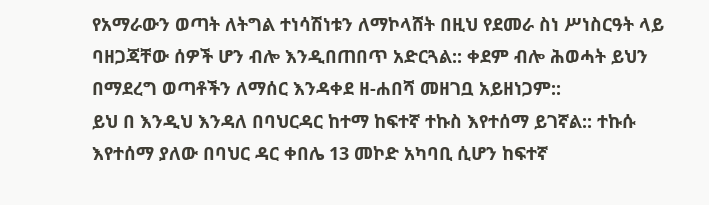የአማራውን ወጣት ለትግል ተነሳሽነቱን ለማኮላሸት በዚህ የደመራ ስነ ሥነስርዓት ላይ ባዘጋጃቸው ሰዎች ሆን ብሎ እንዲበጠበጥ አድርጓል:: ቀደም ብሎ ሕወሓት ይህን በማደረግ ወጣቶችን ለማሰር እንዳቀደ ዘ-ሐበሻ መዘገቧ አይዘነጋም::
ይህ በ እንዲህ እንዳለ በባህርዳር ከተማ ከፍተኛ ተኩስ እየተሰማ ይገኛል:: ተኩሱ እየተሰማ ያለው በባህር ዳር ቀበሌ 13 መኮድ አካባቢ ሲሆን ከፍተኛ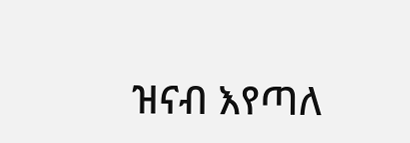ዝናብ እየጣለ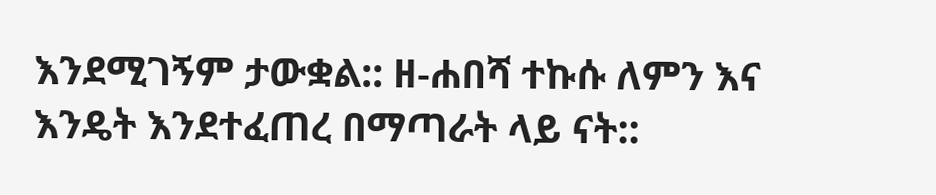እንደሚገኝም ታውቋል:: ዘ-ሐበሻ ተኩሱ ለምን እና እንዴት እንደተፈጠረ በማጣራት ላይ ናት::